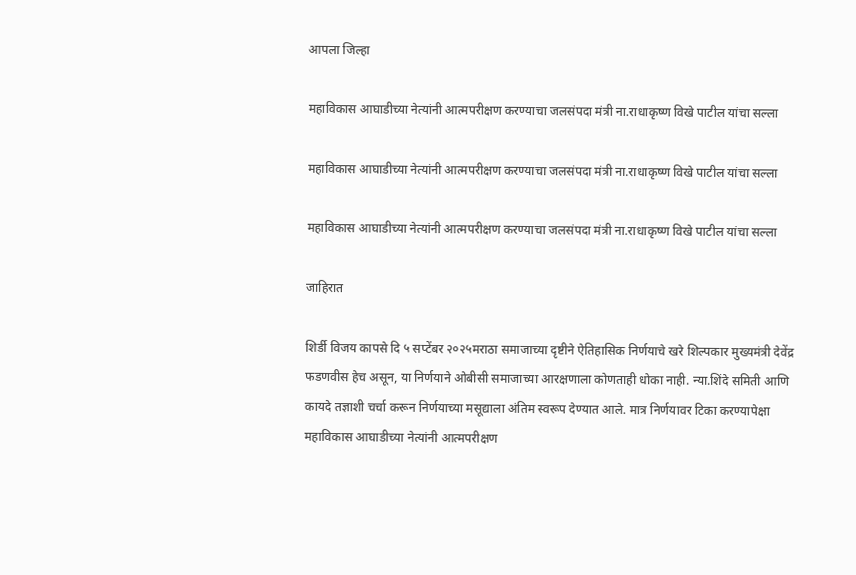आपला जिल्हा

महाविकास आघाडीच्या नेत्यांनी आत्मपरीक्षण करण्याचा जलसंपदा मंत्री ना.राधाकृष्ण विखे पाटील यांचा सल्ला

महाविकास आघाडीच्या नेत्यांनी आत्मपरीक्षण करण्याचा जलसंपदा मंत्री ना.राधाकृष्ण विखे पाटील यांचा सल्ला

महाविकास आघाडीच्या नेत्यांनी आत्मपरीक्षण करण्याचा जलसंपदा मंत्री ना.राधाकृष्ण विखे पाटील यांचा सल्ला

जाहिरात

शिर्डी विजय कापसे दि ५ सप्टेंबर २०२५मराठा समाजाच्या दृष्टीने ऐतिहासिक निर्णयाचे खरे शिल्पकार मुख्यमंत्री देवेंद्र फडणवीस हेच असून, या निर्णयाने ओबीसी समाजाच्या आरक्षणाला कोणताही धोका नाही. न्या.शिंदे समिती आणि कायदे तज्ञाशी चर्चा करून निर्णयाच्या मसूद्याला अंतिम स्वरूप देण्यात आले. मात्र निर्णयावर टिका करण्यापेक्षा महाविकास आघाडीच्या नेत्यांनी आत्मपरीक्षण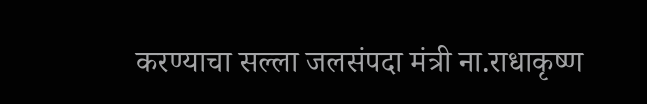करण्याचा सल्ला जलसंपदा मंत्री ना.राधाकृष्ण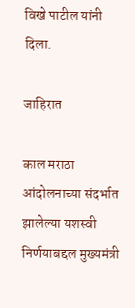विखे पाटील यांनी दिला.

जाहिरात

काल मराठा आंदोलनाच्‍या संदर्भात झालेल्‍या यशस्‍वी निर्णयाबद्दल मुख्‍यमंत्री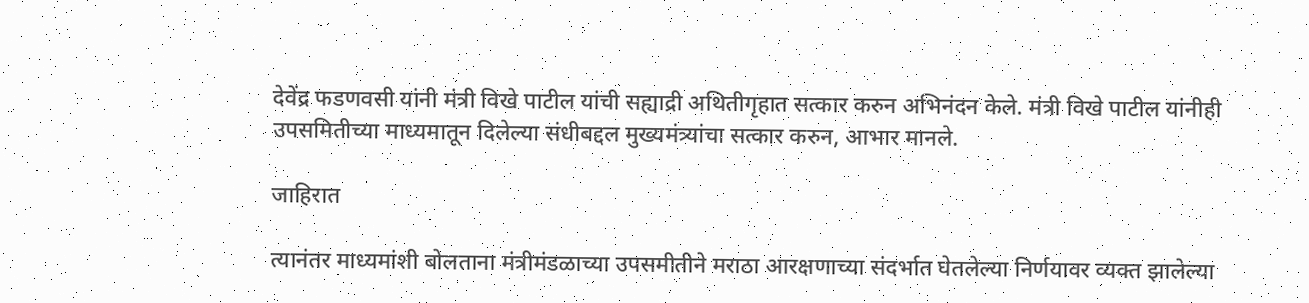देवेंद्र फडणवसी यांनी मंत्री विखे पाटील यांची सह्याद्री अथितीगृहात सत्‍कार करुन अभिनंदन केले. मंत्री विखे पाटील यांनीही उपसमितीच्‍या माध्‍यमातून दिलेल्‍या संधीबद्दल मुख्‍यमंत्र्यांचा सत्‍कार करुन, आभार मानले.

जाहिरात

त्‍यानंतर माध्‍यमांशी बोलताना मंत्रीमंडळाच्या उपसमीतीने मराठा आरक्षणाच्या संदर्भात घेतलेल्या निर्णयावर व्यक्त झालेल्या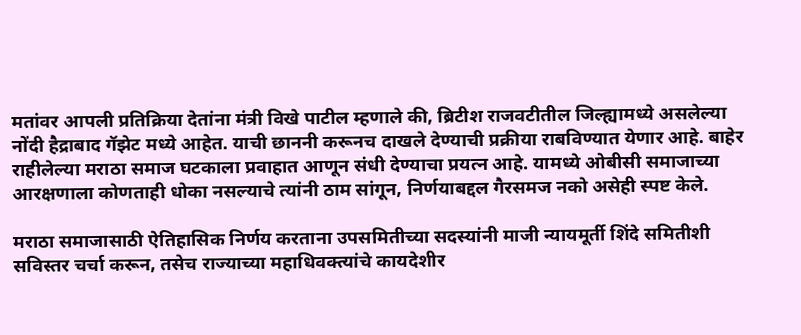मतांवर आपली प्रतिक्रिया देतांना मंत्री विखे पाटील म्हणाले की, ब्रिटीश राजवटीतील जिल्ह्यामध्ये असलेल्या नोंदी हैद्राबाद गॅझेट मध्ये आहेत. याची छाननी करूनच दाखले देण्याची प्रक्रीया राबविण्यात येणार आहे. बाहेर राहीलेल्या मराठा समाज घटकाला प्रवाहात आणून संधी देण्याचा प्रयत्न आहे. यामध्ये ओबीसी समाजाच्या आरक्षणाला कोणताही धोका नसल्याचे त्यांनी ठाम सांगून, निर्णयाबद्दल गैरसमज नको असेही स्पष्ट केले.

मराठा समाजासाठी ऐतिहासिक निर्णय करताना उपसमितीच्या सदस्यांनी माजी न्यायमूर्ती शिंदे समितीशी सविस्तर चर्चा करून, तसेच राज्याच्या महाधिवक्त्यांचे कायदेशीर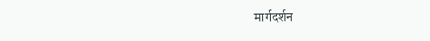मार्गदर्शन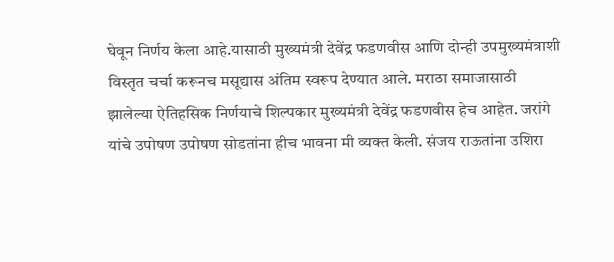घेवून निर्णय केला आहे.यासाठी मुख्यमंत्री देवेंद्र फडणवीस आणि दोन्ही उपमुख्यमंत्राशी विस्तृत चर्चा करूनच मसूद्यास अंतिम स्वरूप देण्यात आले. मराठा समाजासाठी झालेल्या ऐतिहसिक निर्णयाचे शिल्पकार मुख्यमंत्री देवेंद्र फडणवीस हेच आहेत. जरांगे यांचे उपोषण उपोषण सोडतांना हीच भावना मी व्यक्त केली. संजय राऊतांना उशिरा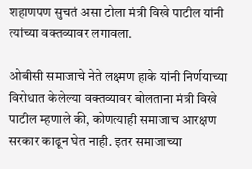शहाणपण सुचतं असा टोला मंत्री विखे पाटील यांनी त्यांच्या वक्तव्यावर लगावला.

ओबीसी समाजाचे नेते लक्ष्मण हाके यांनी निर्णयाच्या विरोधात केलेल्या वक्तव्यावर बोलताना मंत्री विखे पाटील म्हणाले की, कोणत्याही समाजाच आरक्षण सरकार काढून घेत नाही. इतर समाजाच्या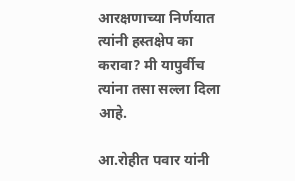आरक्षणाच्या निर्णयात त्यांनी हस्तक्षेप का करावा? मी यापुर्वीच त्यांना तसा सल्ला दिला आहे.

आ.रोहीत पवार यांनी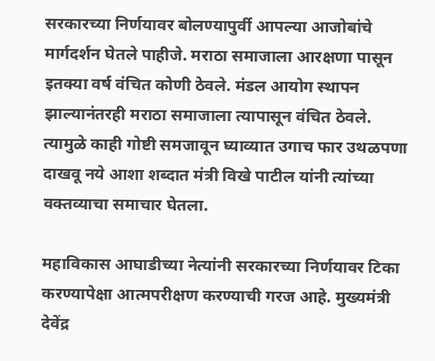सरकारच्या निर्णयावर बोलण्यापुर्वी आपल्या आजोबांचे मार्गदर्शन घेतले पाहीजे. मराठा समाजाला आरक्षणा पासून इतक्या वर्ष वंचित कोणी ठेवले. मंडल आयोग स्थापन झाल्यानंतरही मराठा समाजाला त्यापासून वंचित ठेवले. त्यामुळे काही गोष्टी समजावून घ्याव्यात उगाच फार उथळपणा दाखवू नये आशा शब्दात मंत्री विखे पाटील यांनी त्यांच्या वक्तव्याचा समाचार घेतला.

महाविकास आघाडीच्या नेत्यांनी सरकारच्या निर्णयावर टिका करण्यापेक्षा आत्मपरीक्षण करण्याची गरज आहे. मुख्यमंत्री देवेंद्र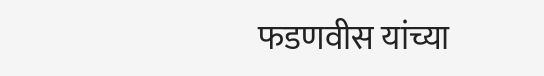फडणवीस यांच्या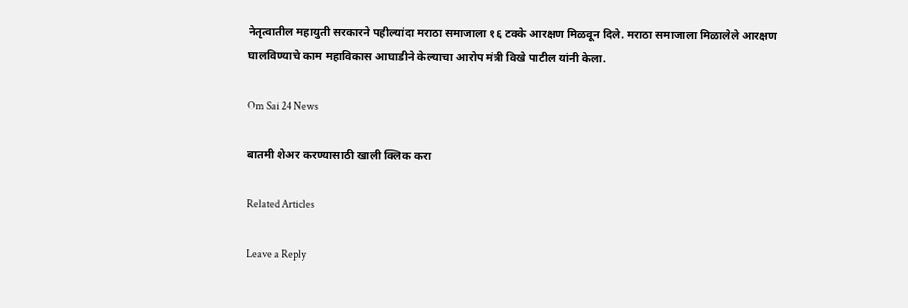नेतृत्वातील महायुती सरकारने पहील्यांदा मराठा समाजाला १६ टक्के आरक्षण मिळवून दिले. मराठा समाजाला मिळालेले आरक्षण घालविण्याचे काम महाविकास आघाडीने केल्याचा आरोप मंत्री विखे पाटील यांनी केला.

Om Sai 24 News

बातमी शेअर करण्यासाठी खाली क्लिक करा

Related Articles

Leave a Reply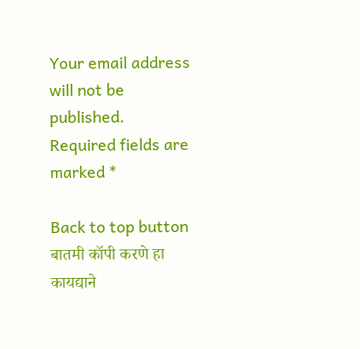Your email address will not be published. Required fields are marked *

Back to top button
बातमी कॉपी करणे हा कायद्याने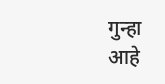गुन्हा आहे